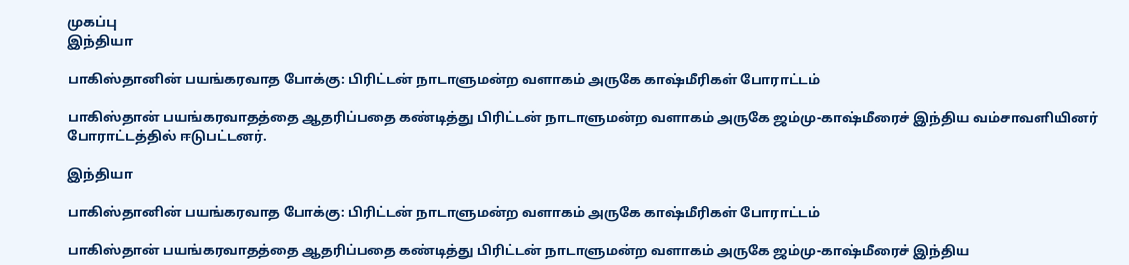முகப்பு
இந்தியா

பாகிஸ்தானின் பயங்கரவாத போக்கு: பிரிட்டன் நாடாளுமன்ற வளாகம் அருகே காஷ்மீரிகள் போராட்டம்

பாகிஸ்தான் பயங்கரவாதத்தை ஆதரிப்பதை கண்டித்து பிரிட்டன் நாடாளுமன்ற வளாகம் அருகே ஜம்மு-காஷ்மீரைச் இந்திய வம்சாவளியினர் போராட்டத்தில் ஈடுபட்டனர்.

இந்தியா

பாகிஸ்தானின் பயங்கரவாத போக்கு: பிரிட்டன் நாடாளுமன்ற வளாகம் அருகே காஷ்மீரிகள் போராட்டம்

பாகிஸ்தான் பயங்கரவாதத்தை ஆதரிப்பதை கண்டித்து பிரிட்டன் நாடாளுமன்ற வளாகம் அருகே ஜம்மு-காஷ்மீரைச் இந்திய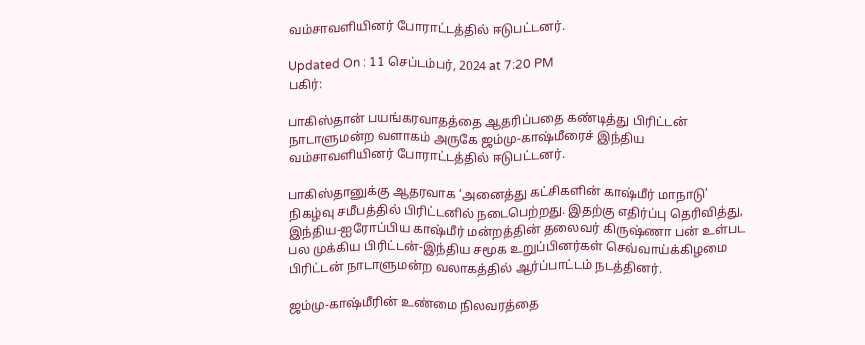வம்சாவளியினர் போராட்டத்தில் ஈடுபட்டனர்.

Updated On : 11 செப்டம்பர், 2024 at 7:20 PM
பகிர்:

பாகிஸ்தான் பயங்கரவாதத்தை ஆதரிப்பதை கண்டித்து பிரிட்டன் நாடாளுமன்ற வளாகம் அருகே ஜம்மு-காஷ்மீரைச் இந்திய வம்சாவளியினர் போராட்டத்தில் ஈடுபட்டனர்.

பாகிஸ்தானுக்கு ஆதரவாக ‘அனைத்து கட்சிகளின் காஷ்மீர் மாநாடு’ நிகழ்வு சமீபத்தில் பிரிட்டனில் நடைபெற்றது. இதற்கு எதிர்ப்பு தெரிவித்து, இந்திய-ஐரோப்பிய காஷ்மீர் மன்றத்தின் தலைவர் கிருஷ்ணா பன் உள்பட பல முக்கிய பிரிட்டன்-இந்திய சமூக உறுப்பினர்கள் செவ்வாய்க்கிழமை பிரிட்டன் நாடாளுமன்ற வலாகத்தில் ஆர்ப்பாட்டம் நடத்தினர்.

ஜம்மு-காஷ்மீரின் உண்மை நிலவரத்தை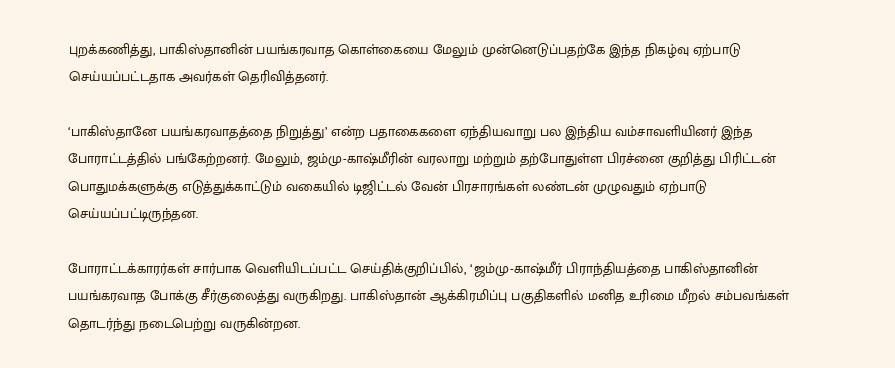புறக்கணித்து, பாகிஸ்தானின் பயங்கரவாத கொள்கையை மேலும் முன்னெடுப்பதற்கே இந்த நிகழ்வு ஏற்பாடு செய்யப்பட்டதாக அவர்கள் தெரிவித்தனர்.

‘பாகிஸ்தானே பயங்கரவாதத்தை நிறுத்து’ என்ற பதாகைகளை ஏந்தியவாறு பல இந்திய வம்சாவளியினர் இந்த போராட்டத்தில் பங்கேற்றனர். மேலும், ஜம்மு-காஷ்மீரின் வரலாறு மற்றும் தற்போதுள்ள பிரச்னை குறித்து பிரிட்டன் பொதுமக்களுக்கு எடுத்துக்காட்டும் வகையில் டிஜிட்டல் வேன் பிரசாரங்கள் லண்டன் முழுவதும் ஏற்பாடு செய்யப்பட்டிருந்தன.

போராட்டக்காரர்கள் சார்பாக வெளியிடப்பட்ட செய்திக்குறிப்பில், ‘ஜம்மு-காஷ்மீர் பிராந்தியத்தை பாகிஸ்தானின் பயங்கரவாத போக்கு சீர்குலைத்து வருகிறது. பாகிஸ்தான் ஆக்கிரமிப்பு பகுதிகளில் மனித உரிமை மீறல் சம்பவங்கள் தொடர்ந்து நடைபெற்று வருகின்றன.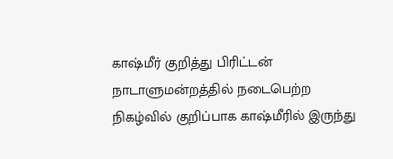காஷ்மீர் குறித்து பிரிட்டன் நாடாளுமன்றத்தில் நடைபெற்ற நிகழ்வில் குறிப்பாக காஷ்மீரில் இருந்து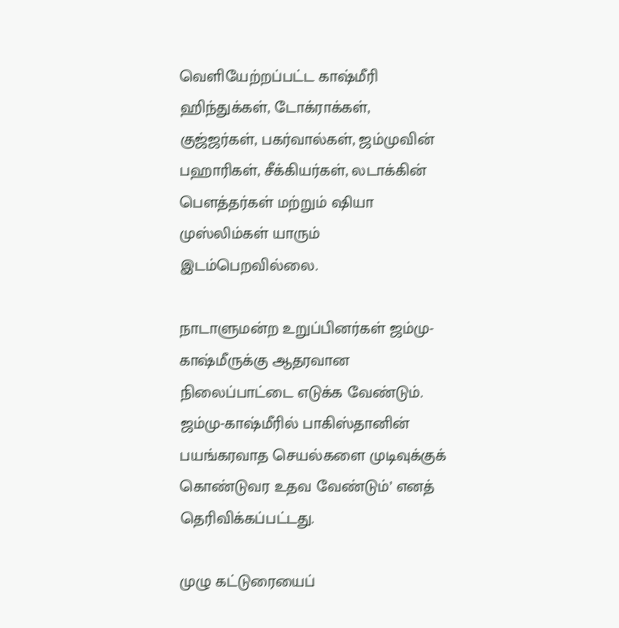வெளியேற்றப்பட்ட காஷ்மீரி ஹிந்துக்கள், டோக்ராக்கள், குஜ்ஜர்கள், பகர்வால்கள், ஜம்முவின் பஹாரிகள், சீக்கியர்கள், லடாக்கின் பௌத்தர்கள் மற்றும் ஷியா முஸ்லிம்கள் யாரும் இடம்பெறவில்லை.

நாடாளுமன்ற உறுப்பினர்கள் ஜம்மு-காஷ்மீருக்கு ஆதரவான நிலைப்பாட்டை எடுக்க வேண்டும். ஜம்மு-காஷ்மீரில் பாகிஸ்தானின் பயங்கரவாத செயல்களை முடிவுக்குக் கொண்டுவர உதவ வேண்டும்’ எனத் தெரிவிக்கப்பட்டது.

முழு கட்டுரையைப்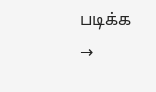படிக்க →